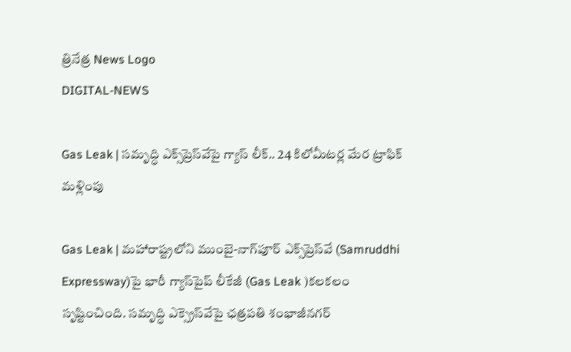త్రినేత్ర News Logo
DIGITAL-NEWS

Gas Leak | సమృద్ధి ఎక్స్‌ప్రెస్‌వేపై గ్యాస్ లీక్.. 24 కిలోమీటర్ల మేర ట్రాఫిక్ మళ్లింపు

Gas Leak | మహారాష్ట్రలోని ముంబై-నాగ్‌పూర్ ఎక్స్‌ప్రెస్‌వే (Samruddhi Expressway)పై భారీ గ్యాస్‌పైప్ లీకేజీ (Gas Leak )క‌ల‌క‌లం సృష్టించింది. స‌మృద్ధి ఎక్స్రెస్‌వేపై ఛత్రపతి శంభాజీనగర్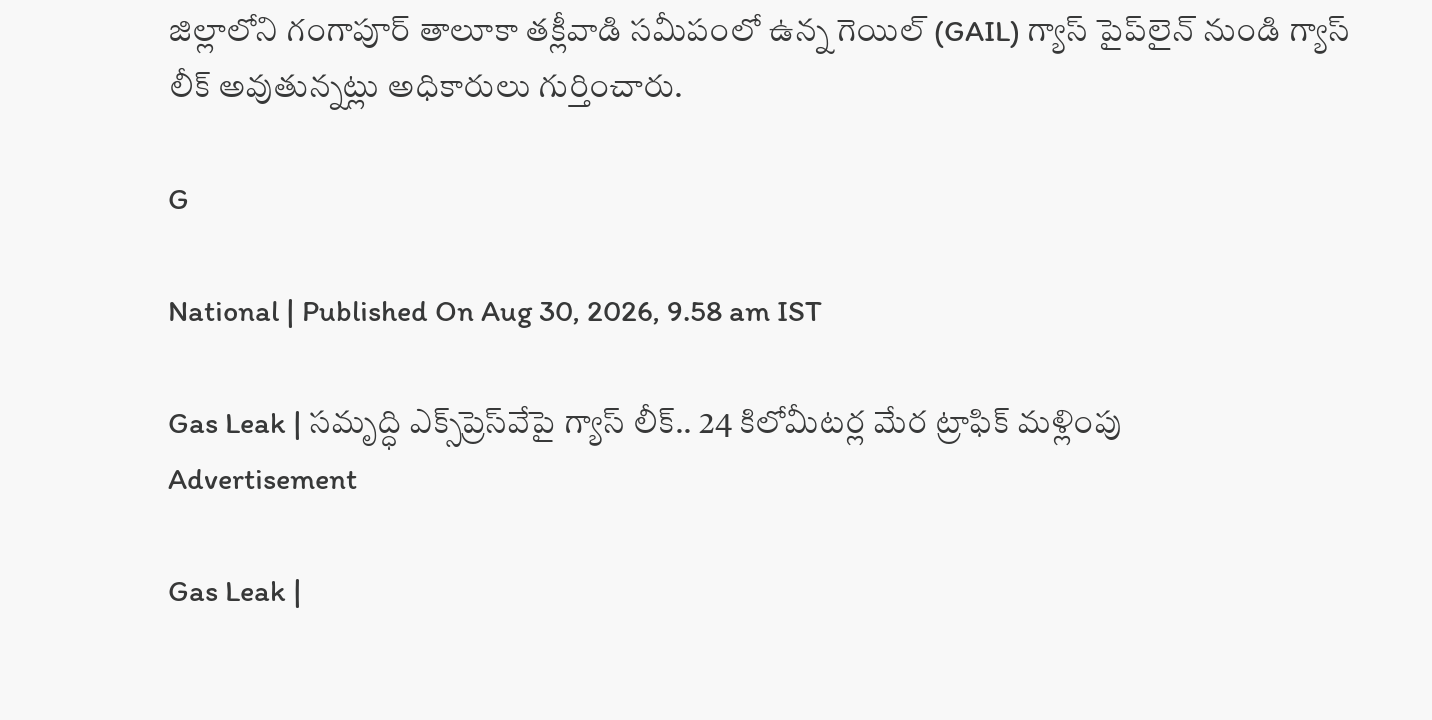జిల్లాలోని గంగాపూర్ తాలూకా తక్లీవాడి సమీపంలో ఉన్న గెయిల్ (GAIL) గ్యాస్ పైప్‌లైన్ నుండి గ్యాస్ లీక్ అవుతున్నట్లు అధికారులు గుర్తించారు.

G

National | Published On Aug 30, 2026, 9.58 am IST

Gas Leak | సమృద్ధి ఎక్స్‌ప్రెస్‌వేపై గ్యాస్ లీక్.. 24 కిలోమీటర్ల మేర ట్రాఫిక్ మళ్లింపు
Advertisement

Gas Leak |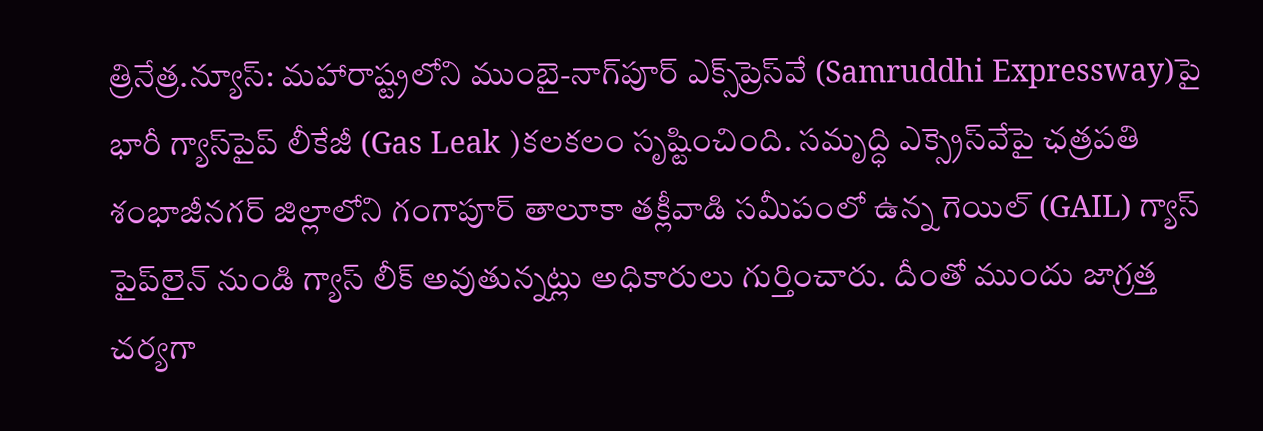త్రినేత్ర‌.న్యూస్‌: మహారాష్ట్రలోని ముంబై-నాగ్‌పూర్ ఎక్స్‌ప్రెస్‌వే (Samruddhi Expressway)పై భారీ గ్యాస్‌పైప్ లీకేజీ (Gas Leak )క‌ల‌క‌లం సృష్టించింది. స‌మృద్ధి ఎక్స్రెస్‌వేపై ఛత్రపతి శంభాజీనగర్ జిల్లాలోని గంగాపూర్ తాలూకా తక్లీవాడి సమీపంలో ఉన్న గెయిల్ (GAIL) గ్యాస్ పైప్‌లైన్ నుండి గ్యాస్ లీక్ అవుతున్నట్లు అధికారులు గుర్తించారు. దీంతో ముందు జాగ్రత్త చర్యగా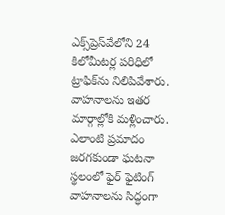ఎక్స్‌ప్రెస్‌వేలోని 24 కిలోమీటర్ల పరిధిలో ట్రాఫిక్‌ను నిలిపివేశారు. వాహ‌నాల‌ను ఇతర మార్గాల్లోకి మళ్లించారు. ఎలాంటి ప్రమాదం జరగకుండా ఘటనా స్థలంలో ఫైర్ ఫైటింగ్ వాహనాలను సిద్ధంగా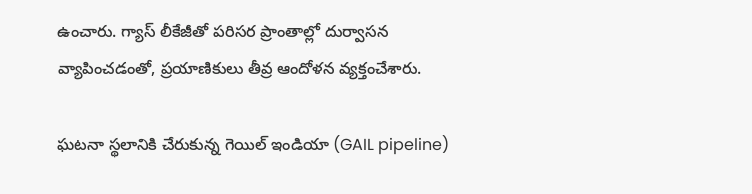ఉంచారు. గ్యాస్ లీకేజీతో ప‌రిస‌ర ప్రాంతాల్లో దుర్వాస‌న వ్యాపించ‌డంతో, ప్ర‌యాణికులు తీవ్ర ఆందోళ‌న వ్య‌క్తంచేశారు.

ఘ‌ట‌నా స్థ‌లానికి చేరుకున్న గెయిల్ ఇండియా (GAIL pipeline)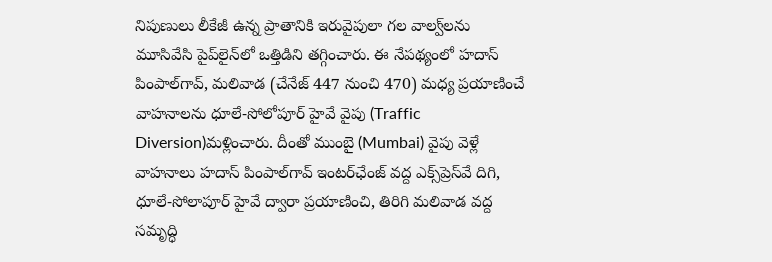నిపుణులు లీకేజీ ఉన్న ప్రాతానికి ఇరువైపులా గ‌ల వాల్వ్‌ల‌ను మూసివేసి పైప్‌లైన్‌లో ఒత్తిడిని త‌గ్గించారు. ఈ నేప‌థ్యంలో హ‌దాస్ పింపాల్‌గావ్‌, మ‌లివాడ (చేనేజ్ 447 నుంచి 470) మ‌ధ్య ప్ర‌యాణించే వాహ‌నాల‌ను ధూలే-సోలోపూర్ హైవే వైపు (Traffic Diversion)మ‌ళ్లించారు. దీంతో ముంబై (Mumbai) వైపు వెళ్లే వాహనాలు హ‌దాస్ పింపాల్‌గావ్ ఇంటర్‌ఛేంజ్ వద్ద ఎక్స్‌ప్రెస్‌వే దిగి, ధూలే-సోలాపూర్ హైవే ద్వారా ప్రయాణించి, తిరిగి మలివాడ వద్ద సమృద్ధి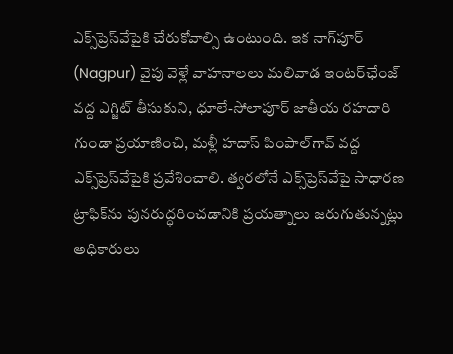ఎక్స్‌ప్రెస్‌వేపైకి చేరుకోవాల్సి ఉంటుంది. ఇక నాగ్‌పూర్ (Nagpur) వైపు వెళ్లే వాహనాల‌లు మలివాడ ఇంటర్‌ఛేంజ్ వద్ద ఎగ్జిట్ తీసుకుని, ధూలే-సోలాపూర్ జాతీయ రహదారి గుండా ప్రయాణించి, మళ్లీ హదాస్ పింపాల్‌గావ్ వద్ద ఎక్స్‌ప్రెస్‌వేపైకి ప్రవేశించాలి. త్వరలోనే ఎక్స్‌ప్రెస్‌వేపై సాధారణ ట్రాఫిక్‌ను పునరుద్ధరించడానికి ప్రయత్నాలు జరుగుతున్నట్లు అధికారులు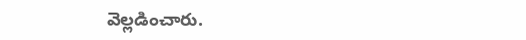వెల్లడించారు.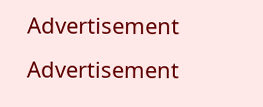Advertisement
Advertisement